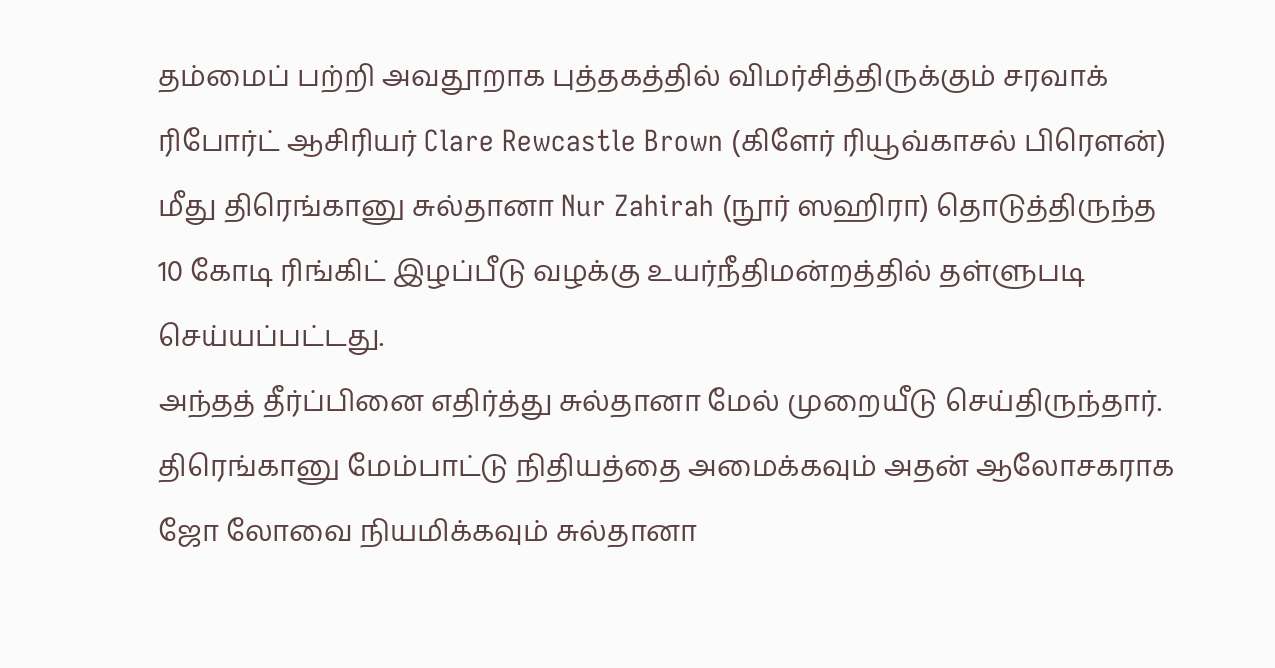தம்மைப் பற்றி அவதூறாக புத்தகத்தில் விமர்சித்திருக்கும் சரவாக் ரிபோர்ட் ஆசிரியர் Clare Rewcastle Brown (கிளேர் ரியூவ்காசல் பிரெளன்) மீது திரெங்கானு சுல்தானா Nur Zahirah (நூர் ஸஹிரா) தொடுத்திருந்த 10 கோடி ரிங்கிட் இழப்பீடு வழக்கு உயர்நீதிமன்றத்தில் தள்ளுபடி செய்யப்பட்டது.
அந்தத் தீர்ப்பினை எதிர்த்து சுல்தானா மேல் முறையீடு செய்திருந்தார். திரெங்கானு மேம்பாட்டு நிதியத்தை அமைக்கவும் அதன் ஆலோசகராக ஜோ லோவை நியமிக்கவும் சுல்தானா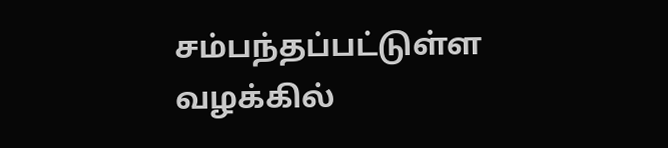சம்பந்தப்பட்டுள்ள வழக்கில்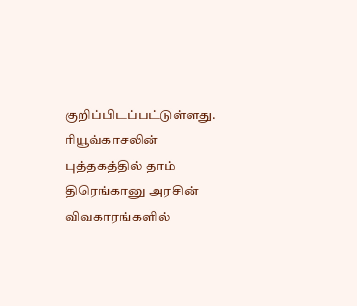குறிப்பிடப்பட்டுள்ளது.
ரியூவ்காசலின் புத்தகத்தில் தாம் திரெங்கானு அரசின் விவகாரங்களில்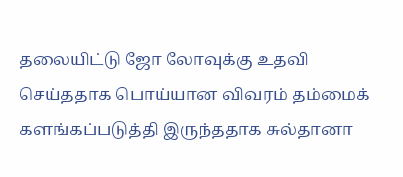தலையிட்டு ஜோ லோவுக்கு உதவி செய்ததாக பொய்யான விவரம் தம்மைக் களங்கப்படுத்தி இருந்ததாக சுல்தானா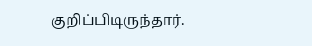குறிப்பிடிருந்தார்.